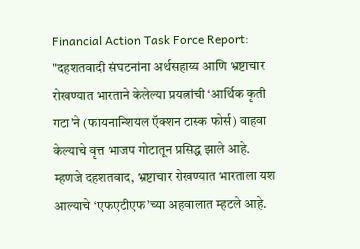Financial Action Task Force Report: "दहशतवादी संघटनांना अर्थसहाय्य आणि भ्रष्टाचार रोखण्यात भारताने केलेल्या प्रयत्नांची ‘आर्थिक कृती गटा’ने (फायनान्शियल ऍक्शन टास्क फोर्स) वाहवा केल्याचे वृत्त भाजप गोटातून प्रसिद्ध झाले आहे. म्हणजे दहशतवाद, भ्रष्टाचार रोखण्यात भारताला यश आल्याचे ‘एफएटीएफ’च्या अहवालात म्हटले आहे.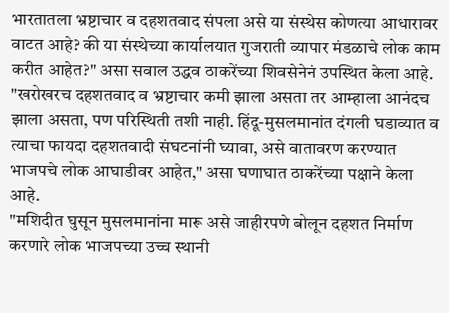भारतातला भ्रष्टाचार व दहशतवाद संपला असे या संस्थेस कोणत्या आधारावर वाटत आहे? की या संस्थेच्या कार्यालयात गुजराती व्यापार मंडळाचे लोक काम करीत आहेत?" असा सवाल उद्धव ठाकरेंच्या शिवसेनेनं उपस्थित केला आहे. "खरोखरच दहशतवाद व भ्रष्टाचार कमी झाला असता तर आम्हाला आनंदच झाला असता, पण परिस्थिती तशी नाही. हिंदू-मुसलमानांत दंगली घडाव्यात व त्याचा फायदा दहशतवादी संघटनांनी घ्यावा, असे वातावरण करण्यात भाजपचे लोक आघाडीवर आहेत," असा घणाघात ठाकरेंच्या पक्षाने केला आहे.
"मशिदीत घुसून मुसलमानांना मारू असे जाहीरपणे बोलून दहशत निर्माण करणारे लोक भाजपच्या उच्च स्थानी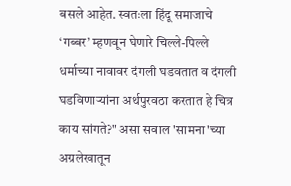बसले आहेत. स्वतःला हिंदू समाजाचे ‘गब्बर’ म्हणवून घेणारे चिल्ले-पिल्ले धर्माच्या नावावर दंगली घडवतात व दंगली घडविणाऱ्यांना अर्थपुरवठा करतात हे चित्र काय सांगते?" असा सवाल 'सामना'च्या अग्रलेखातून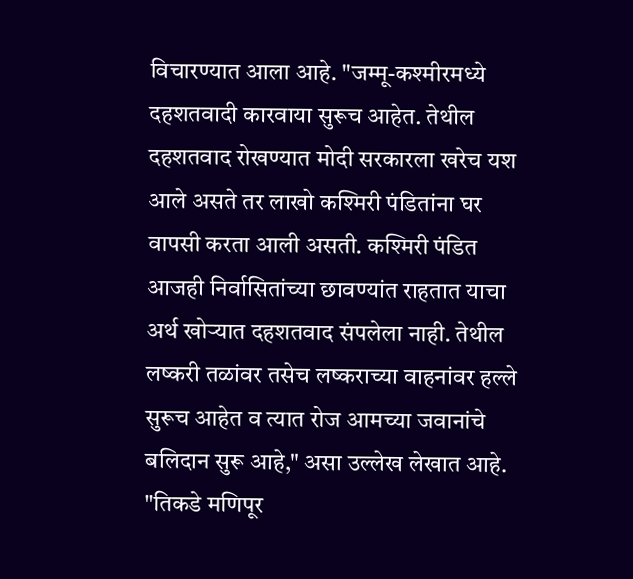विचारण्यात आला आहे. "जम्मू-कश्मीरमध्ये दहशतवादी कारवाया सुरूच आहेत. तेथील दहशतवाद रोखण्यात मोदी सरकारला खरेच यश आले असते तर लाखो कश्मिरी पंडितांना घर वापसी करता आली असती. कश्मिरी पंडित आजही निर्वासितांच्या छावण्यांत राहतात याचा अर्थ खोऱ्यात दहशतवाद संपलेला नाही. तेथील लष्करी तळांवर तसेच लष्कराच्या वाहनांवर हल्ले सुरूच आहेत व त्यात रोज आमच्या जवानांचे बलिदान सुरू आहे," असा उल्लेख लेखात आहे.
"तिकडे मणिपूर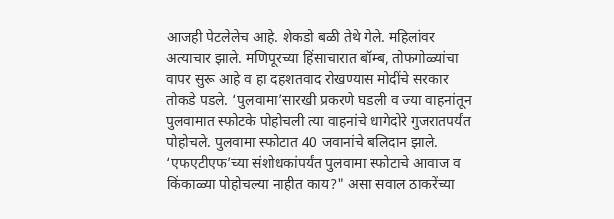आजही पेटलेलेच आहे. शेकडो बळी तेथे गेले. महिलांवर अत्याचार झाले. मणिपूरच्या हिंसाचारात बॉम्ब, तोफगोळ्यांचा वापर सुरू आहे व हा दहशतवाद रोखण्यास मोदींचे सरकार तोकडे पडले. ‘पुलवामा’सारखी प्रकरणे घडली व ज्या वाहनांतून पुलवामात स्फोटके पोहोचली त्या वाहनांचे धागेदोरे गुजरातपर्यंत पोहोचले. पुलवामा स्फोटात 40 जवानांचे बलिदान झाले. ‘एफएटीएफ’च्या संशोधकांपर्यंत पुलवामा स्फोटाचे आवाज व किंकाळ्या पोहोचल्या नाहीत काय?" असा सवाल ठाकरेंच्या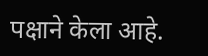पक्षाने केला आहे.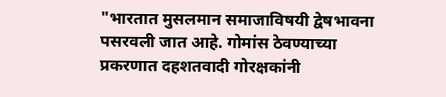"भारतात मुसलमान समाजाविषयी द्वेषभावना पसरवली जात आहे. गोमांस ठेवण्याच्या प्रकरणात दहशतवादी गोरक्षकांनी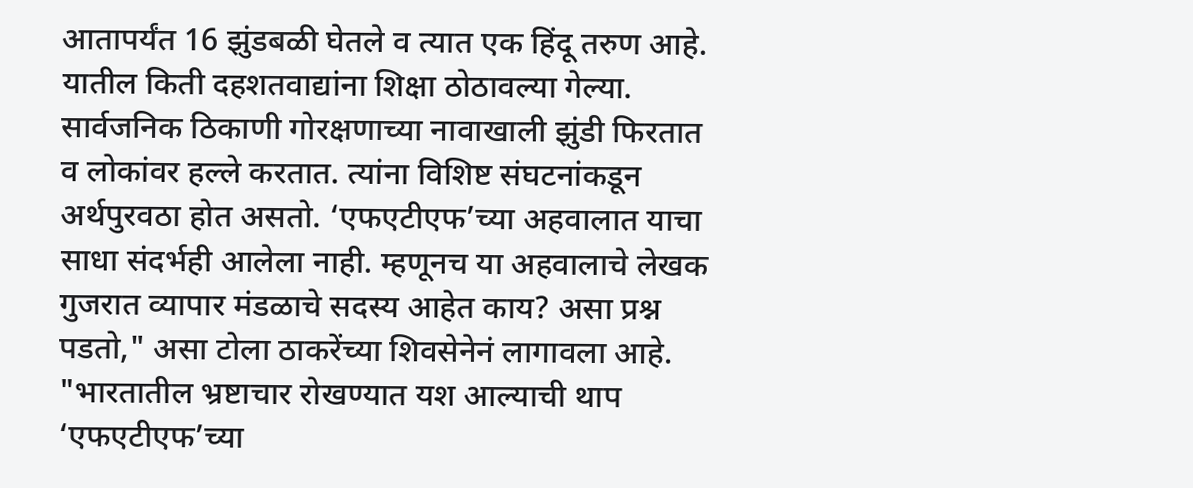आतापर्यंत 16 झुंडबळी घेतले व त्यात एक हिंदू तरुण आहे. यातील किती दहशतवाद्यांना शिक्षा ठोठावल्या गेल्या. सार्वजनिक ठिकाणी गोरक्षणाच्या नावाखाली झुंडी फिरतात व लोकांवर हल्ले करतात. त्यांना विशिष्ट संघटनांकडून अर्थपुरवठा होत असतो. ‘एफएटीएफ’च्या अहवालात याचा साधा संदर्भही आलेला नाही. म्हणूनच या अहवालाचे लेखक गुजरात व्यापार मंडळाचे सदस्य आहेत काय? असा प्रश्न पडतो," असा टोला ठाकरेंच्या शिवसेनेनं लागावला आहे.
"भारतातील भ्रष्टाचार रोखण्यात यश आल्याची थाप ‘एफएटीएफ’च्या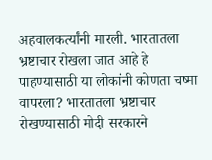अहवालकर्त्यांनी मारली. भारतातला भ्रष्टाचार रोखला जात आहे हे पाहण्यासाठी या लोकांनी कोणता चष्मा वापरला? भारतातला भ्रष्टाचार रोखण्यासाठी मोदी सरकारने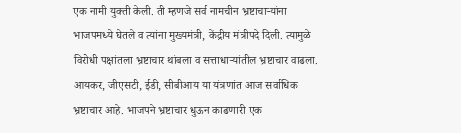एक नामी युक्ती केली. ती म्हणजे सर्व नामचीन भ्रष्टाचाऱ्यांना भाजपमध्ये घेतले व त्यांना मुख्यमंत्री, केंद्रीय मंत्रीपदे दिली. त्यामुळे विरोधी पक्षांतला भ्रष्टाचार थांबला व सत्ताधाऱ्यांतील भ्रष्टाचार वाढला. आयकर, जीएसटी, ईडी, सीबीआय या यंत्रणांत आज सर्वाधिक भ्रष्टाचार आहे. भाजपने भ्रष्टाचार धुऊन काढणारी एक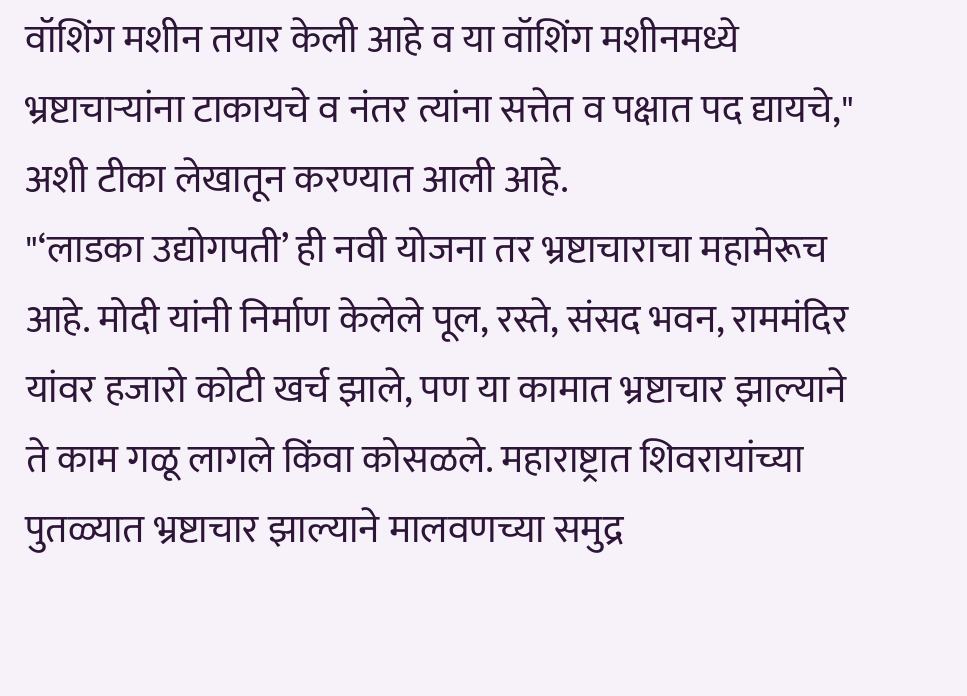वॉशिंग मशीन तयार केली आहे व या वॉशिंग मशीनमध्ये भ्रष्टाचाऱ्यांना टाकायचे व नंतर त्यांना सत्तेत व पक्षात पद द्यायचे," अशी टीका लेखातून करण्यात आली आहे.
"‘लाडका उद्योगपती’ ही नवी योजना तर भ्रष्टाचाराचा महामेरूच आहे. मोदी यांनी निर्माण केलेले पूल, रस्ते, संसद भवन, राममंदिर यांवर हजारो कोटी खर्च झाले, पण या कामात भ्रष्टाचार झाल्याने ते काम गळू लागले किंवा कोसळले. महाराष्ट्रात शिवरायांच्या पुतळ्यात भ्रष्टाचार झाल्याने मालवणच्या समुद्र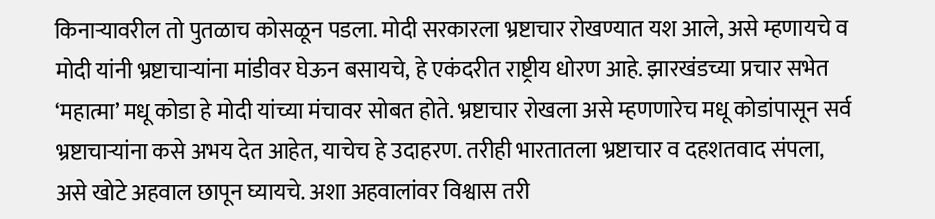किनाऱ्यावरील तो पुतळाच कोसळून पडला. मोदी सरकारला भ्रष्टाचार रोखण्यात यश आले, असे म्हणायचे व मोदी यांनी भ्रष्टाचाऱ्यांना मांडीवर घेऊन बसायचे, हे एकंदरीत राष्ट्रीय धोरण आहे. झारखंडच्या प्रचार सभेत ‘महात्मा’ मधू कोडा हे मोदी यांच्या मंचावर सोबत होते. भ्रष्टाचार रोखला असे म्हणणारेच मधू कोडांपासून सर्व भ्रष्टाचाऱ्यांना कसे अभय देत आहेत, याचेच हे उदाहरण. तरीही भारतातला भ्रष्टाचार व दहशतवाद संपला, असे खोटे अहवाल छापून घ्यायचे. अशा अहवालांवर विश्वास तरी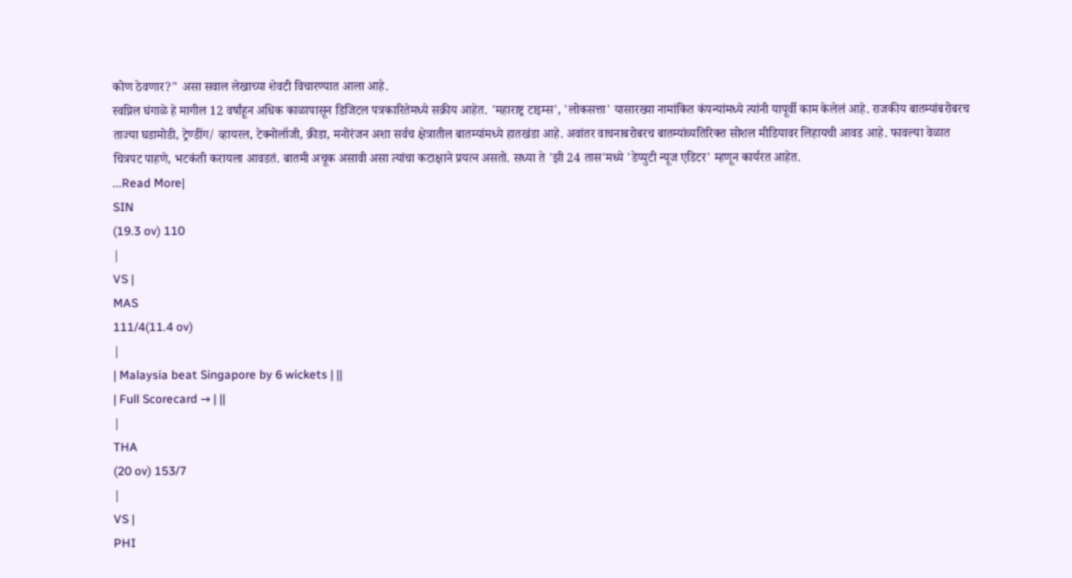कोण ठेवणार?" असा सवाल लेखाच्या शेवटी विचारण्यात आला आहे.
स्वप्निल घंगाळे हे मागील 12 वर्षांहून अधिक काळापासून डिजिटल पत्रकारितेमध्ये सक्रीय आहेत. 'महाराष्ट्र टाइम्स', 'लोकसत्ता' यासारख्या नामांकित कंपन्यांमध्ये त्यांनी यापूर्वी काम केलेलं आहे. राजकीय बातम्यांबरोबरच ताज्या घडामोडी, ट्रेण्डींग/ व्हायरल, टेक्नोलॉजी, क्रीडा, मनोरंजन अशा सर्वच क्षेत्रातील बातम्यांमध्ये हातखंडा आहे. अवांतर वाचनाबरोबरच बातम्यांव्यतिरिक्त सोशल मीडियावर लिहायची आवड आहे. फावल्या वेळात चित्रपट पाहणे, भटकंती करायला आवडतं. बातमी अचूक असावी असा त्यांचा कटाक्षाने प्रयत्न असतो. सध्या ते 'झी 24 तास'मध्ये 'डेप्युटी न्यूज एडिटर' म्हणून कार्यरत आहेत.
...Read More|
SIN
(19.3 ov) 110
|
VS |
MAS
111/4(11.4 ov)
|
| Malaysia beat Singapore by 6 wickets | ||
| Full Scorecard → | ||
|
THA
(20 ov) 153/7
|
VS |
PHI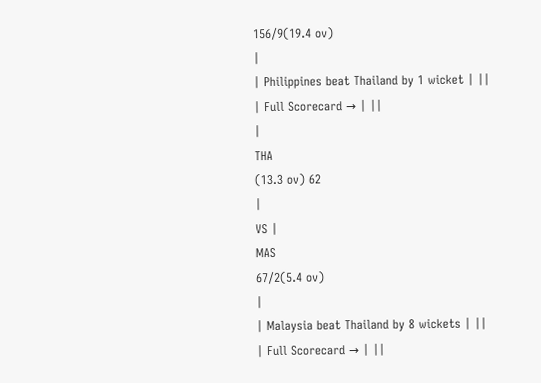156/9(19.4 ov)
|
| Philippines beat Thailand by 1 wicket | ||
| Full Scorecard → | ||
|
THA
(13.3 ov) 62
|
VS |
MAS
67/2(5.4 ov)
|
| Malaysia beat Thailand by 8 wickets | ||
| Full Scorecard → | ||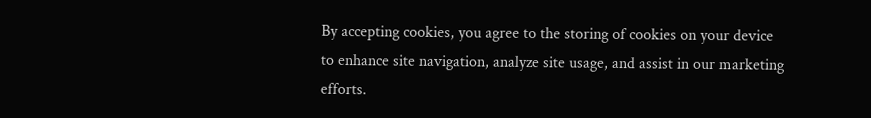By accepting cookies, you agree to the storing of cookies on your device to enhance site navigation, analyze site usage, and assist in our marketing efforts.